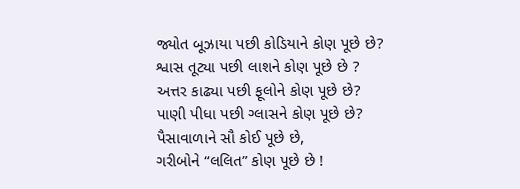જ્યોત બૂઝાયા પછી કોડિયાને કોણ પૂછે છે?
શ્વાસ તૂટ્યા પછી લાશને કોણ પૂછે છે ?
અત્તર કાઢ્યા પછી ફૂલોને કોણ પૂછે છે?
પાણી પીધા પછી ગ્લાસને કોણ પૂછે છે?
પૈસાવાળાને સૌ કોઈ પૂછે છે,
ગરીબોને “લલિત” કોણ પૂછે છે !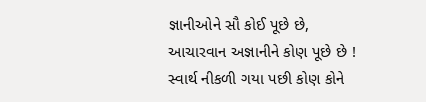જ્ઞાનીઓને સૌ કોઈ પૂછે છે,
આચારવાન અજ્ઞાનીને કોણ પૂછે છે !
સ્વાર્થ નીકળી ગયા પછી કોણ કોને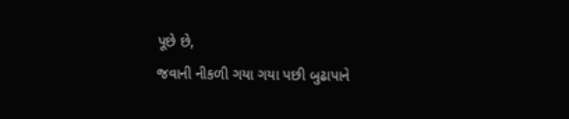પૂછે છે,
જવાની નીકળી ગયા ગયા પછી બુઢાપાને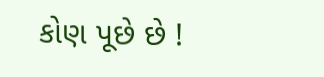કોણ પૂછે છે !